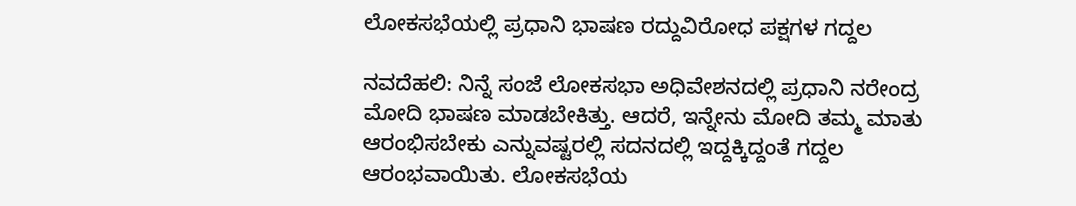ಲೋಕಸಭೆಯಲ್ಲಿ ಪ್ರಧಾನಿ ಭಾಷಣ ರದ್ದುವಿರೋಧ ಪಕ್ಷಗಳ ಗದ್ದಲ

ನವದೆಹಲಿ: ನಿನ್ನೆ ಸಂಜೆ ಲೋಕಸಭಾ ಅಧಿವೇಶನದಲ್ಲಿ ಪ್ರಧಾನಿ ನರೇಂದ್ರ ಮೋದಿ ಭಾಷಣ ಮಾಡಬೇಕಿತ್ತು. ಆದರೆ, ಇನ್ನೇನು ಮೋದಿ ತಮ್ಮ ಮಾತು ಆರಂಭಿಸಬೇಕು ಎನ್ನುವಷ್ಟರಲ್ಲಿ ಸದನದಲ್ಲಿ ಇದ್ದಕ್ಕಿದ್ದಂತೆ ಗದ್ದಲ ಆರಂಭವಾಯಿತು. ಲೋಕಸಭೆಯ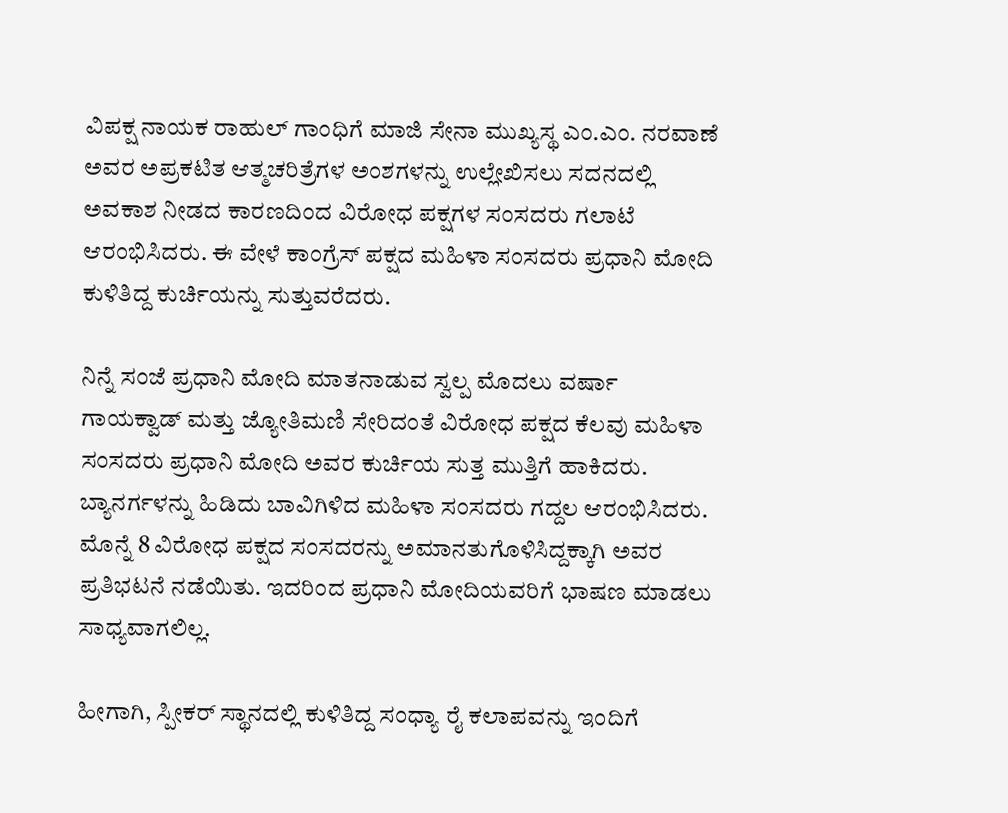ವಿಪಕ್ಷ ನಾಯಕ ರಾಹುಲ್ ಗಾಂಧಿಗೆ ಮಾಜಿ ಸೇನಾ ಮುಖ್ಯಸ್ಥ ಎಂ.ಎಂ. ನರವಾಣೆ ಅವರ ಅಪ್ರಕಟಿತ ಆತ್ಮಚರಿತ್ರೆಗಳ ಅಂಶಗಳನ್ನು ಉಲ್ಲೇಖಿಸಲು ಸದನದಲ್ಲಿ ಅವಕಾಶ ನೀಡದ ಕಾರಣದಿಂದ ವಿರೋಧ ಪಕ್ಷಗಳ ಸಂಸದರು ಗಲಾಟೆ ಆರಂಭಿಸಿದರು. ಈ ವೇಳೆ ಕಾಂಗ್ರೆಸ್ ಪಕ್ಷದ ಮಹಿಳಾ ಸಂಸದರು ಪ್ರಧಾನಿ ಮೋದಿ ಕುಳಿತಿದ್ದ ಕುರ್ಚಿಯನ್ನು ಸುತ್ತುವರೆದರು.

ನಿನ್ನೆ ಸಂಜೆ ಪ್ರಧಾನಿ ಮೋದಿ ಮಾತನಾಡುವ ಸ್ವಲ್ಪ ಮೊದಲು ವರ್ಷಾ ಗಾಯಕ್ವಾಡ್ ಮತ್ತು ಜ್ಯೋತಿಮಣಿ ಸೇರಿದಂತೆ ವಿರೋಧ ಪಕ್ಷದ ಕೆಲವು ಮಹಿಳಾ ಸಂಸದರು ಪ್ರಧಾನಿ ಮೋದಿ ಅವರ ಕುರ್ಚಿಯ ಸುತ್ತ ಮುತ್ತಿಗೆ ಹಾಕಿದರು. ಬ್ಯಾನರ್ಗಳನ್ನು ಹಿಡಿದು ಬಾವಿಗಿಳಿದ ಮಹಿಳಾ ಸಂಸದರು ಗದ್ದಲ ಆರಂಭಿಸಿದರು. ಮೊನ್ನೆ 8 ವಿರೋಧ ಪಕ್ಷದ ಸಂಸದರನ್ನು ಅಮಾನತುಗೊಳಿಸಿದ್ದಕ್ಕಾಗಿ ಅವರ ಪ್ರತಿಭಟನೆ ನಡೆಯಿತು. ಇದರಿಂದ ಪ್ರಧಾನಿ ಮೋದಿಯವರಿಗೆ ಭಾಷಣ ಮಾಡಲು ಸಾಧ್ಯವಾಗಲಿಲ್ಲ.

ಹೀಗಾಗಿ, ಸ್ಪೀಕರ್ ಸ್ಥಾನದಲ್ಲಿ ಕುಳಿತಿದ್ದ ಸಂಧ್ಯಾ ರೈ ಕಲಾಪವನ್ನು ಇಂದಿಗೆ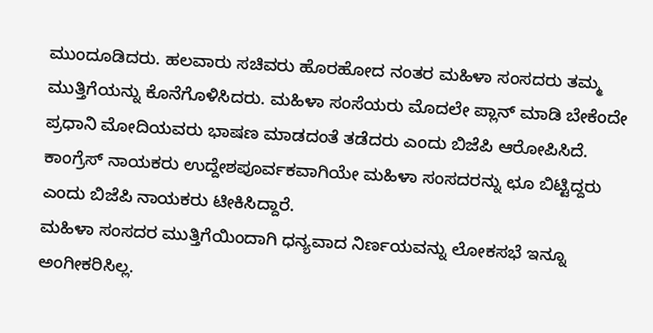ಮುಂದೂಡಿದರು. ಹಲವಾರು ಸಚಿವರು ಹೊರಹೋದ ನಂತರ ಮಹಿಳಾ ಸಂಸದರು ತಮ್ಮ ಮುತ್ತಿಗೆಯನ್ನು ಕೊನೆಗೊಳಿಸಿದರು. ಮಹಿಳಾ ಸಂಸೆಯರು ಮೊದಲೇ ಪ್ಲಾನ್ ಮಾಡಿ ಬೇಕೆಂದೇ ಪ್ರಧಾನಿ ಮೋದಿಯವರು ಭಾಷಣ ಮಾಡದಂತೆ ತಡೆದರು ಎಂದು ಬಿಜೆಪಿ ಆರೋಪಿಸಿದೆ. ಕಾಂಗ್ರೆಸ್ ನಾಯಕರು ಉದ್ದೇಶಪೂರ್ವಕವಾಗಿಯೇ ಮಹಿಳಾ ಸಂಸದರನ್ನು ಛೂ ಬಿಟ್ಟಿದ್ದರು ಎಂದು ಬಿಜೆಪಿ ನಾಯಕರು ಟೀಕಿಸಿದ್ದಾರೆ.
ಮಹಿಳಾ ಸಂಸದರ ಮುತ್ತಿಗೆಯಿಂದಾಗಿ ಧನ್ಯವಾದ ನಿರ್ಣಯವನ್ನು ಲೋಕಸಭೆ ಇನ್ನೂ ಅಂಗೀಕರಿಸಿಲ್ಲ.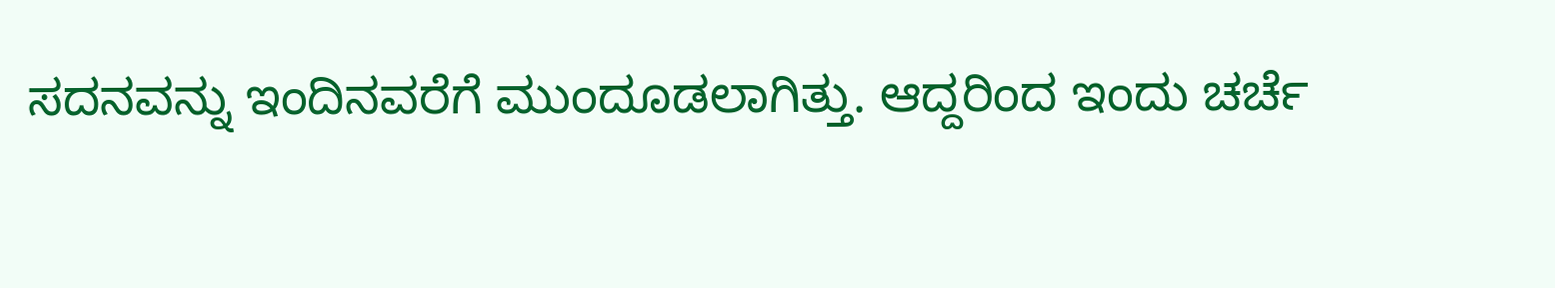ಸದನವನ್ನು ಇಂದಿನವರೆಗೆ ಮುಂದೂಡಲಾಗಿತ್ತು. ಆದ್ದರಿಂದ ಇಂದು ಚರ್ಚೆ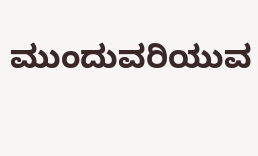ಮುಂದುವರಿಯುವ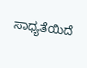ಸಾಧ್ಯತೆಯಿದೆ